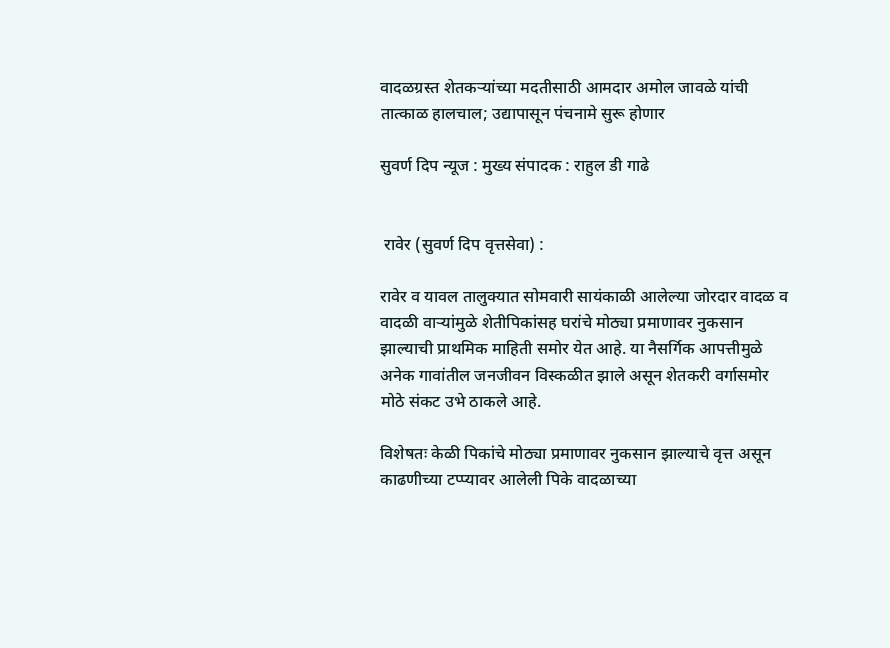वादळग्रस्त शेतकऱ्यांच्या मदतीसाठी आमदार अमोल जावळे यांची तात्काळ हालचाल; उद्यापासून पंचनामे सुरू होणार

सुवर्ण दिप न्यूज : मुख्य संपादक : राहुल डी गाढे


 रावेर (सुवर्ण दिप वृत्तसेवा) :

रावेर व यावल तालुक्यात सोमवारी सायंकाळी आलेल्या जोरदार वादळ व वादळी वाऱ्यांमुळे शेतीपिकांसह घरांचे मोठ्या प्रमाणावर नुकसान झाल्याची प्राथमिक माहिती समोर येत आहे. या नैसर्गिक आपत्तीमुळे अनेक गावांतील जनजीवन विस्कळीत झाले असून शेतकरी वर्गासमोर मोठे संकट उभे ठाकले आहे.

विशेषतः केळी पिकांचे मोठ्या प्रमाणावर नुकसान झाल्याचे वृत्त असून काढणीच्या टप्प्यावर आलेली पिके वादळाच्या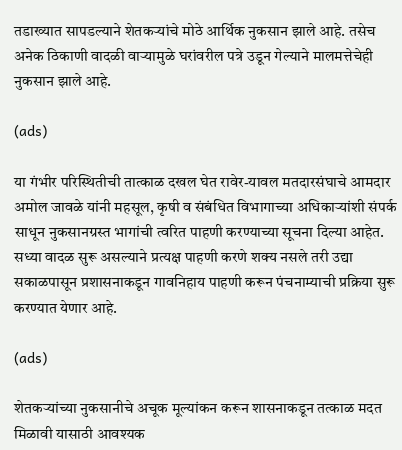तडाख्यात सापडल्याने शेतकऱ्यांचे मोठे आर्थिक नुकसान झाले आहे. तसेच अनेक ठिकाणी वादळी वाऱ्यामुळे घरांवरील पत्रे उडून गेल्याने मालमत्तेचेही नुकसान झाले आहे.

(ads)

या गंभीर परिस्थितीची तात्काळ दखल घेत रावेर-यावल मतदारसंघाचे आमदार अमोल जावळे यांनी महसूल, कृषी व संबंधित विभागाच्या अधिकाऱ्यांशी संपर्क साधून नुकसानग्रस्त भागांची त्वरित पाहणी करण्याच्या सूचना दिल्या आहेत. सध्या वादळ सुरू असल्याने प्रत्यक्ष पाहणी करणे शक्य नसले तरी उद्या सकाळपासून प्रशासनाकडून गावनिहाय पाहणी करून पंचनाम्याची प्रक्रिया सुरू करण्यात येणार आहे.

(ads)

शेतकऱ्यांच्या नुकसानीचे अचूक मूल्यांकन करून शासनाकडून तत्काळ मदत मिळावी यासाठी आवश्यक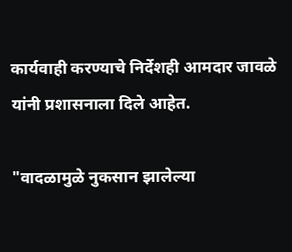कार्यवाही करण्याचे निर्देशही आमदार जावळे यांनी प्रशासनाला दिले आहेत.

"वादळामुळे नुकसान झालेल्या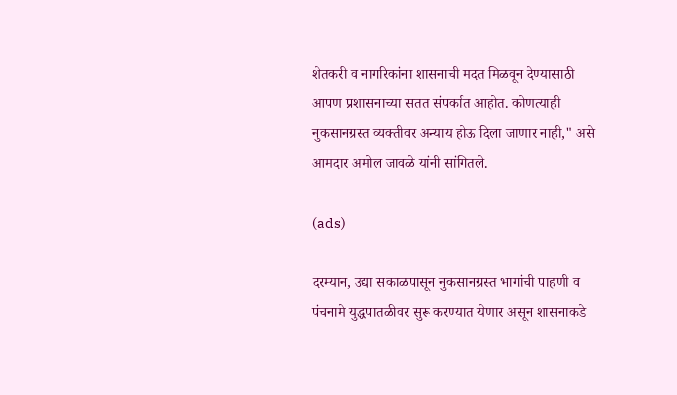शेतकरी व नागरिकांना शासनाची मदत मिळवून देण्यासाठी आपण प्रशासनाच्या सतत संपर्कात आहोत. कोणत्याही नुकसानग्रस्त व्यक्तीवर अन्याय होऊ दिला जाणार नाही," असे आमदार अमोल जावळे यांनी सांगितले.

(ads)

दरम्यान, उद्या सकाळपासून नुकसानग्रस्त भागांची पाहणी व पंचनामे युद्धपातळीवर सुरू करण्यात येणार असून शासनाकडे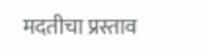मदतीचा प्रस्ताव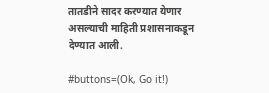तातडीने सादर करण्यात येणार असल्याची माहिती प्रशासनाकडून देण्यात आली.

#buttons=(Ok, Go it!)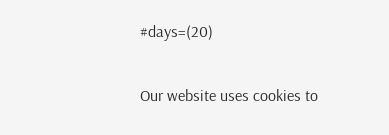#days=(20)

Our website uses cookies to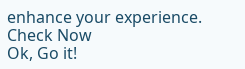enhance your experience. Check Now
Ok, Go it!